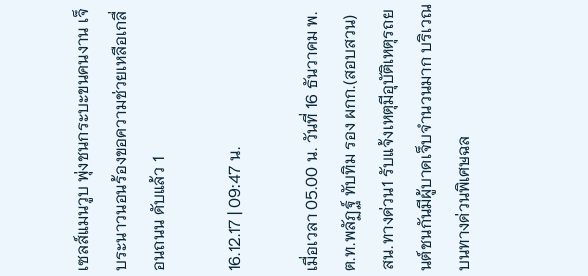เซลส์แมนวูบ พุ่งชนกระบะขนคนงาน เจ็บระนาวนอนร้องขอความช่วยเหลือเกลื่อนถนน ดับแล้ว 1

16.12.17 | 09:47 น.

เมื่อเวลา 05.00 น. วันที่ 16 ธันวาคม พ.ต.ท.พลัฏฐ์ ทับทิม รอง ผกก.(สอบสวน) สน.ทางด่วน1 รับแจ้งเหตุมีอุบัติเหตุรถยนต์ชนกันมีผู้บาดเจ็บจำนวนมาก บริเวณบนทางด่วนพิเศษฉล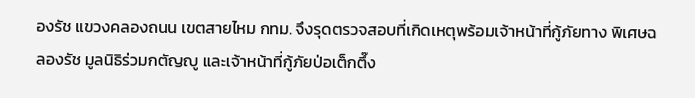องรัช แขวงคลองถนน เขตสายไหม กทม. จึงรุดตรวจสอบที่เกิดเหตุพร้อมเจ้าหน้าที่กู้ภัยทาง พิเศษฉลองรัช มูลนิธิร่วมกตัญญู และเจ้าหน้าที่กู้ภัยป่อเต็กตึ๊ง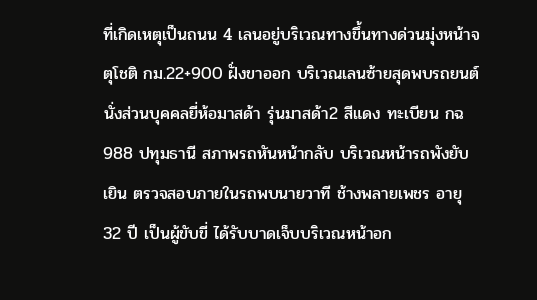ที่เกิดเหตุเป็นถนน 4 เลนอยู่บริเวณทางขึ้นทางด่วนมุ่งหน้าจตุโชติ กม.22+900 ฝั่งขาออก บริเวณเลนซ้ายสุดพบรถยนต์นั่งส่วนบุคคลยี่ห้อมาสด้า รุ่นมาสด้า2 สีแดง ทะเบียน กฉ 988 ปทุมธานี สภาพรถหันหน้ากลับ บริเวณหน้ารถพังยับเยิน ตรวจสอบภายในรถพบนายวาที ช้างพลายเพชร อายุ 32 ปี เป็นผู้ขับขี่ ได้รับบาดเจ็บบริเวณหน้าอก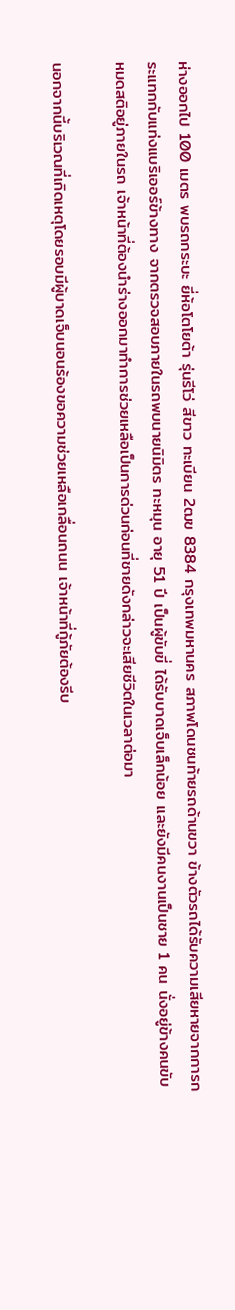ห่างออกไป 100 เมตร พบรถกระบะ ยี่ห้อโตโยต้า รุ่นรีโว่ สีขาว ทะเบียน 2ฒข 8384 กรุงเทพมหานคร สภาพโดนชนท้ายรถด้านขวา ข้างตัวรถได้รับความเสียหายจากการกระแทกกับแท่งแบริเออร์ข้างทาง จากตรวจสอบภายในรถพบนายนิมิตร ทะหมุน อายุ 51 ปี เป็นผู้ขับขี่ ได้รับบาดเจ็บเล็กน้อย และยังมีคนงานเป็นชาย 1 คน นั่งอยู่ข้างคนขับหมดสติอยู่ภายในรถ เจ้าหน้าที่ต้องนำร่างออกมาทำการช่วยเหลือเป็นการด่วนก่อนที่ชายดังกล่าวจะเสียชีวิตในเวลาต่อมา

นอกจากนี้บริเวณที่เกิดเหตุโดยรอบมีผู้บาดเจ็บนอนร้องขอความช่วยเหลือเกลื่อนถนน เจ้าหน้าที่กู้ภัยต้องรีบ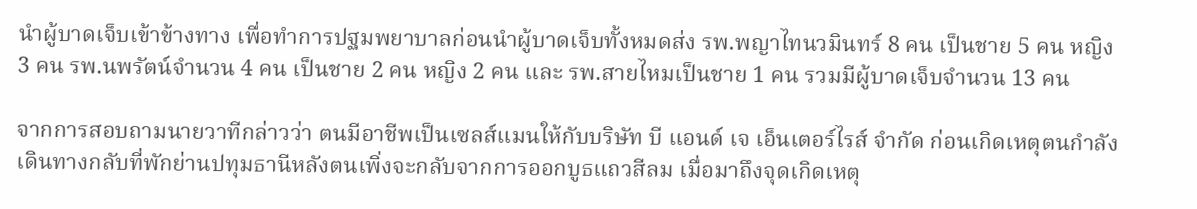นำผู้บาดเจ็บเข้าข้างทาง เพื่อทำการปฐมพยาบาลก่อนนำผู้บาดเจ็บทั้งหมดส่ง รพ.พญาไทนวมินทร์ 8 คน เป็นชาย 5 คน หญิง 3 คน รพ.นพรัตน์จำนวน 4 คน เป็นชาย 2 คน หญิง 2 คน และ รพ.สายไหมเป็นชาย 1 คน รวมมีผู้บาดเจ็บจำนวน 13 คน

จากการสอบถามนายวาทีกล่าวว่า ตนมีอาชีพเป็นเซลส์แมนให้กับบริษัท บี แอนด์ เจ เอ็นเตอร์ไรส์ จำกัด ก่อนเกิดเหตุตนกำลังเดินทางกลับที่พักย่านปทุมธานีหลังตนเพิ่งจะกลับจากการออกบูธแถวสีลม เมื่อมาถึงจุดเกิดเหตุ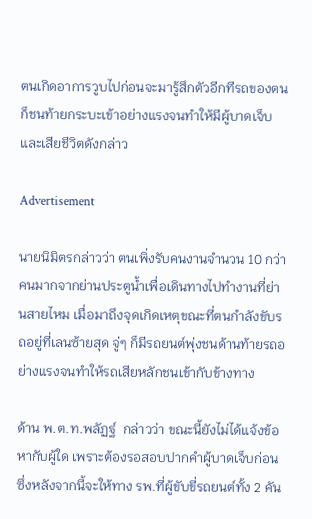ตนเกิดอาการวูบไปก่อนจะมารู้สึกตัวอีกทีรถของตนก็ชนท้ายกระบะเข้าอย่างแรงจนทำให้มีผู้บาดเจ็บและเสียชีวิตดังกล่าว

Advertisement

นายนิมิตรกล่าวว่า ตนเพิ่งรับคนงานจำนวน 10 กว่าคนมากจากย่านประตูน้ำเพื่อเดินทางไปทำงานที่ย่านสายไหม เมื่อมาถึงจุดเกิดเหตุขณะที่ตนกำลังขับรถอยู่ที่เลนซ้ายสุด จู่ๆ ก็มีรถยนต์พุ่งชนด้านท้ายรถอย่างแรงจนทำให้รถเสียหลักชนเข้ากับข้างทาง

ด้าน พ.ต.ท.พลัฏฐ์  กล่าวว่า ขณะนี้ยังไม่ได้แจ้งข้อหากับผู้ใด เพราะต้องรอสอบปากคำผู้บาดเจ็บก่อน ซึ่งหลังจากนี้จะให้ทาง รพ.ที่ผู้ขับขี่รถยนต์ทั้ง 2 คัน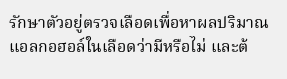รักษาตัวอยู่ตรวจเลือดเพื่อหาผลปริมาณแอลกอฮอล์ในเลือดว่ามีหรือไม่ และต้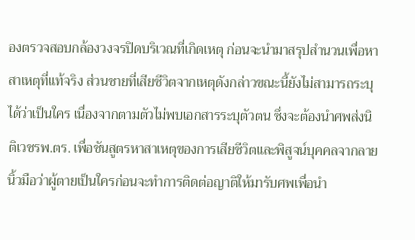องตรวจสอบกล้องวงจรปิดบริเวณที่เกิดเหตุ ก่อนจะนำมาสรุปสำนวนเพื่อหาสาเหตุที่แท้จริง ส่วนชายที่เสียชีวิตจากเหตุดังกล่าวขณะนี้ยังไม่สามารถระบุได้ว่าเป็นใคร เนื่องจากตามตัวไม่พบเอกสารระบุตัวตน ซึ่งจะต้องนำศพส่งนิติเวชรพ.ตร. เพื่อชันสูตรหาสาเหตุของการเสียชีวิตและพิสูจน์บุคคลจากลายนิ้วมือว่าผู้ตายเป็นใครก่อนจะทำการติดต่อญาติให้มารับศพเพื่อนำ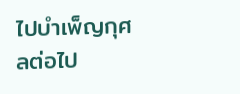ไปบำเพ็ญกุศลต่อไป